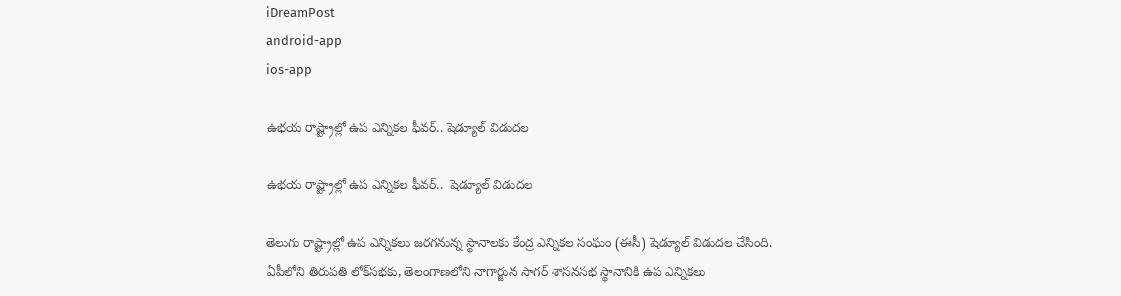iDreamPost
android-app
ios-app

ఉభయ రాష్ట్రాల్లో ఉప ఎన్నికల ఫీవర్.. షెడ్యూల్ విడుదల

ఉభయ రాష్ట్రాల్లో ఉప ఎన్నికల ఫీవర్..  షెడ్యూల్ విడుదల

తెలుగు రాష్ట్రాల్లో ఉప ఎన్నికలు జరగనున్న స్థానాలకు కేంద్ర ఎన్నికల సంఘం (ఈసీ) షెడ్యూల్ విడుదల చేసింది. ఏపీలోని తిరుపతి లోక్‌సభకు, తెలంగాణలోని నాగార్జున సాగర్‌ శాసనసభ స్థానానికి ఉప ఎన్నికలు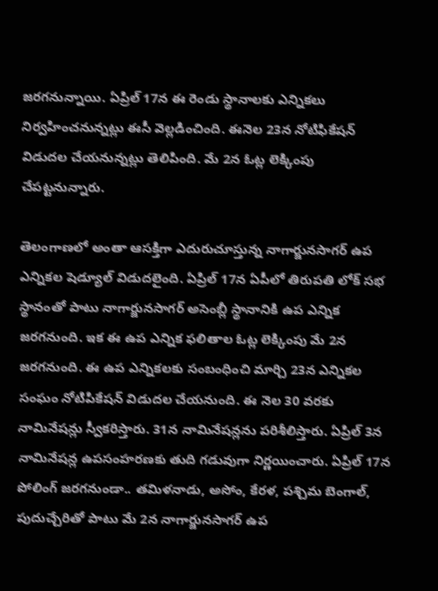జరగనున్నాయి. ఏప్రిల్‌ 17న ఈ రెండు స్థానాలకు ఎన్నికలు నిర్వహించనున్నట్లు ఈసీ వెల్లడించింది. ఈనెల 23న నోటిఫికేషన్‌ విడుదల చేయనున్నట్లు తెలిపింది. మే 2న ఓట్ల లెక్కింపు చేపట్టనున్నారు.

తెలంగాణలో అంతా ఆసక్తిగా ఎదురుచూస్తున్న నాగార్జునసాగర్ ఉప ఎన్నికల షెడ్యూల్ విడుదలైంది. ఏప్రిల్ 17న ఏపీలో తిరుపతి లోక్ సభ స్థానంతో పాటు నాగార్జునసాగర్ అసెంబ్లీ స్థానానికి ఉప ఎన్నిక జరగనుంది. ఇక ఈ ఉప ఎన్నిక ఫలితాల ఓట్ల లెక్కింపు మే 2న జరగనుంది. ఈ ఉప ఎన్నికలకు సంబంధించి మార్చి 23న ఎన్నికల సంఘం నోటిపికేషన్ విడుదల చేయనుంది. ఈ నెల 30 వరకు నామినేషన్లు స్వీకరిస్తారు. 31న నామినేషన్లను పరిశీలిస్తారు. ఏప్రిల్ 3న నామినేషన్ల ఉపసంహరణకు తుది గడువుగా నిర్ణయించారు. ఏప్రిల్ 17న పోలింగ్ జరగనుండా.. తమిళనాడు, అసోం, కేరళ, పశ్చిమ బెంగాల్, పుదుచ్చేరితో పాటు మే 2న నాగార్జునసాగర్ ఉప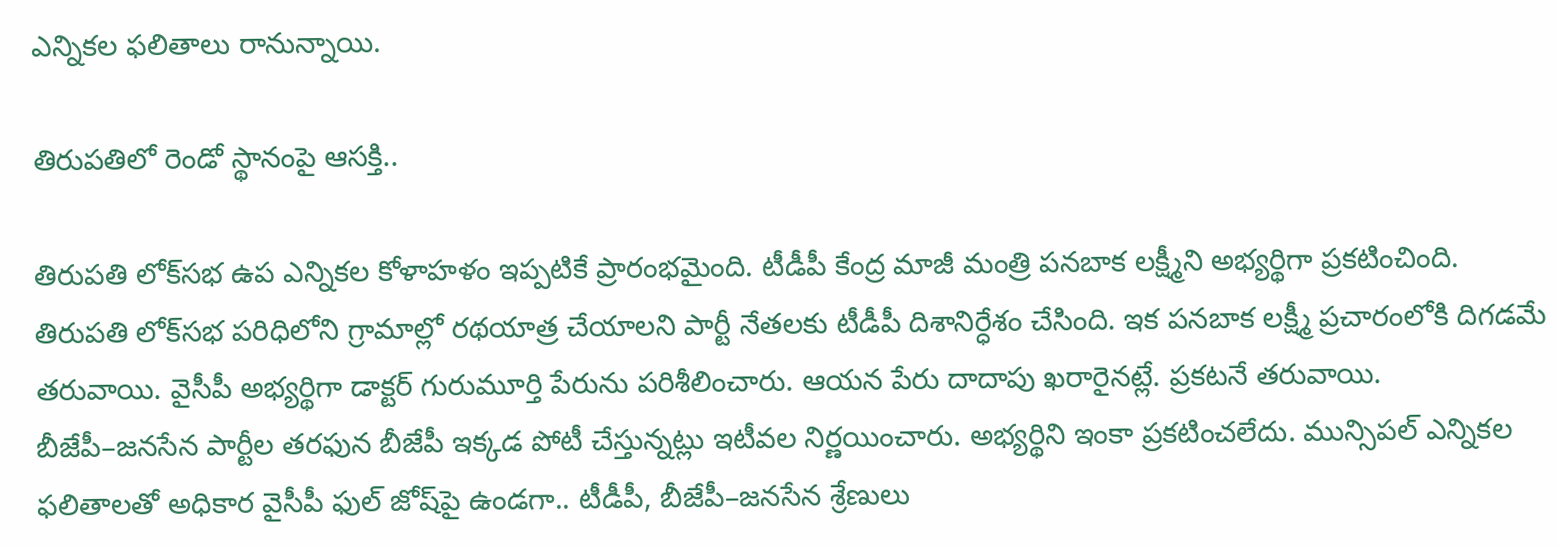ఎన్నికల ఫలితాలు రానున్నాయి.

తిరుపతిలో రెండో స్థానంపై ఆసక్తి..

తిరుపతి లోక్‌సభ ఉప ఎన్నికల కోళాహళం ఇప్పటికే ప్రారంభమైంది. టీడీపీ కేంద్ర మాజీ మంత్రి పనబాక లక్ష్మీని అభ్యర్థిగా ప్రకటించింది. తిరుపతి లోక్‌సభ పరిధిలోని గ్రామాల్లో రథయాత్ర చేయాలని పార్టీ నేతలకు టీడీపీ దిశానిర్ధేశం చేసింది. ఇక పనబాక లక్ష్మీ ప్రచారంలోకి దిగడమే తరువాయి. వైసీపీ అభ్యర్థిగా డాక్టర్‌ గురుమూర్తి పేరును పరిశీలించారు. ఆయన పేరు దాదాపు ఖరారైనట్లే. ప్రకటనే తరువాయి. బీజేపీ–జనసేన పార్టీల తరఫున బీజేపీ ఇక్కడ పోటీ చేస్తున్నట్లు ఇటీవల నిర్ణయించారు. అభ్యర్థిని ఇంకా ప్రకటించలేదు. మున్సిపల్‌ ఎన్నికల ఫలితాలతో అధికార వైసీపీ ఫుల్‌ జోష్‌పై ఉండగా.. టీడీపీ, బీజేపీ–జనసేన శ్రేణులు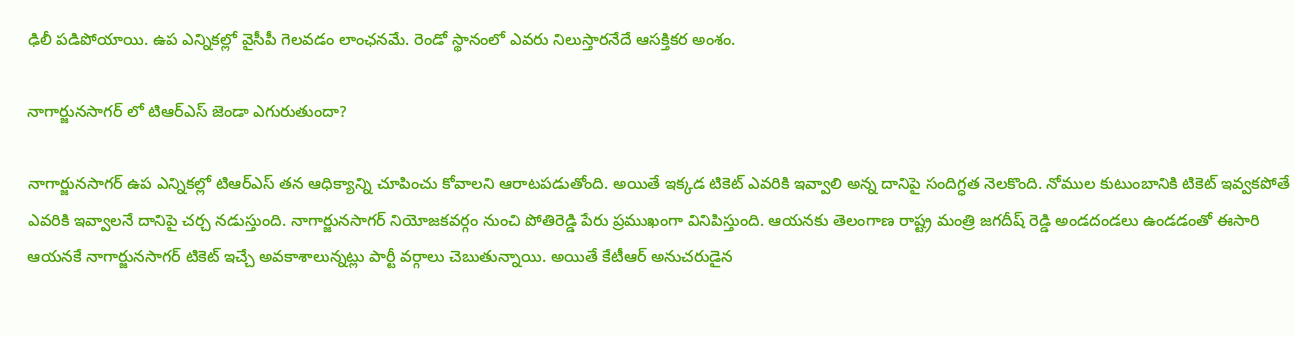ఢిలీ పడిపోయాయి. ఉప ఎన్నికల్లో వైసీపీ గెలవడం లాంఛనమే. రెండో స్థానంలో ఎవరు నిలుస్తారనేదే ఆసక్తికర అంశం.

నాగార్జునసాగర్ లో టిఆర్ఎస్ జెండా ఎగురుతుందా?

నాగార్జునసాగర్ ఉప ఎన్నికల్లో టిఆర్ఎస్ తన ఆధిక్యాన్ని చూపించు కోవాలని ఆరాటపడుతోంది. అయితే ఇక్కడ టికెట్ ఎవరికి ఇవ్వాలి అన్న దానిపై సందిగ్ధత నెలకొంది. నోముల కుటుంబానికి టికెట్ ఇవ్వకపోతే ఎవరికి ఇవ్వాలనే దానిపై చర్చ నడుస్తుంది. నాగార్జునసాగర్ నియోజకవర్గం నుంచి పోతిరెడ్డి పేరు ప్రముఖంగా వినిపిస్తుంది. ఆయనకు తెలంగాణ రాష్ట్ర మంత్రి జగదీష్ రెడ్డి అండదండలు ఉండడంతో ఈసారి ఆయనకే నాగార్జునసాగర్ టికెట్ ఇచ్చే అవకాశాలున్నట్లు పార్టీ వర్గాలు చెబుతున్నాయి. అయితే కేటీఆర్ అనుచరుడైన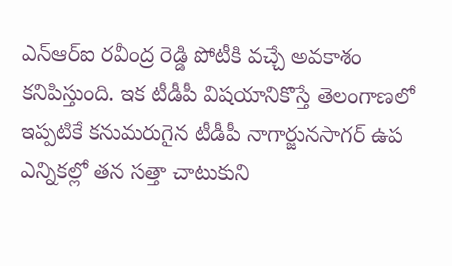ఎన్ఆర్ఐ రవీంద్ర రెడ్డి పోటీకి వచ్చే అవకాశం కనిపిస్తుంది. ఇక టీడీపీ విషయానికొస్తే తెలంగాణలో ఇప్పటికే కనుమరుగైన టీడీపీ నాగార్జునసాగర్ ఉప ఎన్నికల్లో తన సత్తా చాటుకుని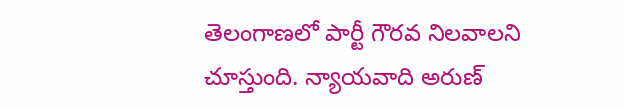తెలంగాణలో పార్టీ గౌరవ నిలవాలని చూస్తుంది. న్యాయవాది అరుణ్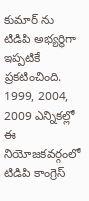కుమార్ ను టిడిపి అభ్యర్థిగా ఇప్పటికే ప్రకటించింది. 1999, 2004, 2009 ఎన్నికల్లో ఈ నియోజకవర్గంలో టిడిపి కాంగ్రెస్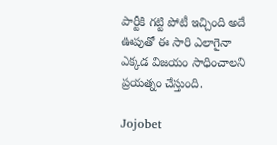పార్టీకి గట్టి పోటీ ఇచ్చింది అదే ఊపుతో ఈ సారి ఎలాగైనా ఎక్కడ విజయం సాధించాలని ప్రయత్నం చేస్తుంది.

Jojobet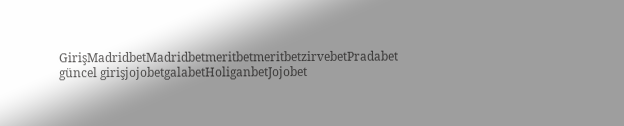GirişMadridbetMadridbetmeritbetmeritbetzirvebetPradabet güncel girişjojobetgalabetHoliganbetJojobet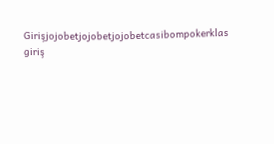Girişjojobetjojobetjojobetcasibompokerklas giriş